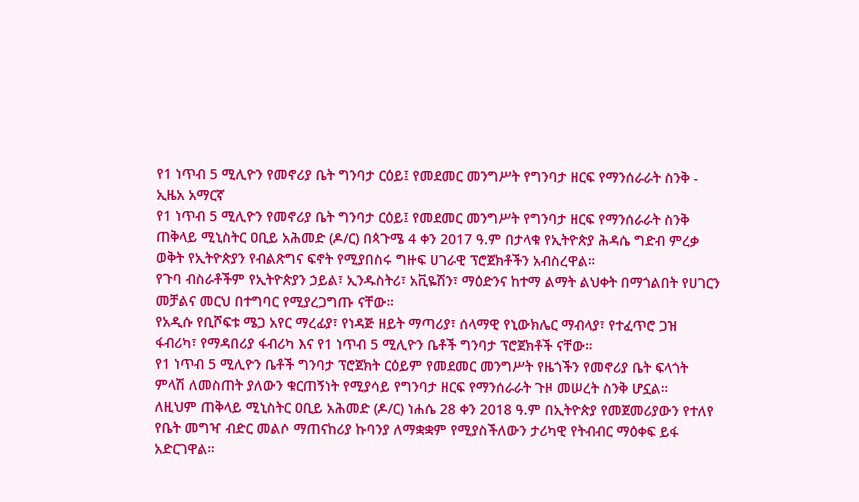የ1 ነጥብ 5 ሚሊዮን የመኖሪያ ቤት ግንባታ ርዕይ፤ የመደመር መንግሥት የግንባታ ዘርፍ የማንሰራራት ስንቅ - ኢዜአ አማርኛ
የ1 ነጥብ 5 ሚሊዮን የመኖሪያ ቤት ግንባታ ርዕይ፤ የመደመር መንግሥት የግንባታ ዘርፍ የማንሰራራት ስንቅ
ጠቅላይ ሚኒስትር ዐቢይ አሕመድ (ዶ/ር) በጳጉሜ 4 ቀን 2017 ዓ.ም በታላቁ የኢትዮጵያ ሕዳሴ ግድብ ምረቃ ወቅት የኢትዮጵያን የብልጽግና ፍኖት የሚያበስሩ ግዙፍ ሀገራዊ ፕሮጀክቶችን አብስረዋል።
የጉባ ብስራቶችም የኢትዮጵያን ኃይል፣ ኢንዱስትሪ፣ አቪዬሽን፣ ማዕድንና ከተማ ልማት ልህቀት በማጎልበት የሀገርን መቻልና መርህ በተግባር የሚያረጋግጡ ናቸው።
የአዲሱ የቢሾፍቱ ሜጋ አየር ማረፊያ፣ የነዳጅ ዘይት ማጣሪያ፣ ሰላማዊ የኒውክሌር ማብላያ፣ የተፈጥሮ ጋዝ ፋብሪካ፣ የማዳበሪያ ፋብሪካ እና የ1 ነጥብ 5 ሚሊዮን ቤቶች ግንባታ ፕሮጀክቶች ናቸው።
የ1 ነጥብ 5 ሚሊዮን ቤቶች ግንባታ ፕሮጀክት ርዕይም የመደመር መንግሥት የዜጎችን የመኖሪያ ቤት ፍላጎት ምላሽ ለመስጠት ያለውን ቁርጠኝነት የሚያሳይ የግንባታ ዘርፍ የማንሰራራት ጉዞ መሠረት ስንቅ ሆኗል።
ለዚህም ጠቅላይ ሚኒስትር ዐቢይ አሕመድ (ዶ/ር) ነሐሴ 28 ቀን 2018 ዓ.ም በኢትዮጵያ የመጀመሪያውን የተለየ የቤት መግዣ ብድር መልሶ ማጠናከሪያ ኩባንያ ለማቋቋም የሚያስችለውን ታሪካዊ የትብብር ማዕቀፍ ይፋ አድርገዋል።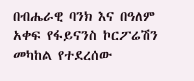በብሔራዊ ባንክ እና በዓለም አቀፍ የፋይናንስ ኮርፖሬሽን መካከል የተደረሰው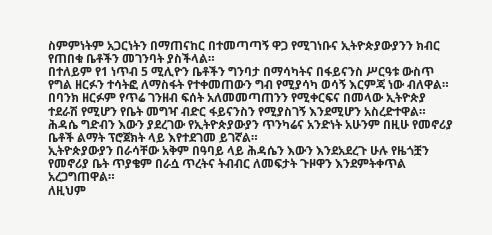ስምምነትም አጋርነትን በማጠናከር በተመጣጣኝ ዋጋ የሚገነቡና ኢትዮጵያውያንን ክብር የጠበቁ ቤቶችን መገንባት ያስችላል።
በተለይም የ1 ነጥብ 5 ሚሊዮን ቤቶችን ግንባታ በማሳካትና በፋይናንስ ሥርዓቱ ውስጥ የግል ዘርፉን ተሳትፎ ለማስፋት የተቀመጠውን ግብ የሚያሳካ ወሳኝ እርምጃ ነው ብለዋል።
በባንክ ዘርፉም የጥሬ ገንዘብ ፍሰት አለመመጣጠንን የሚቀርፍና በመላው ኢትዮጵያ ተደራሽ የሚሆን የቤት መግዣ ብድር ፋይናንስን የሚያስገኝ እንደሚሆን አስረድተዋል።
ሕዳሴ ግድብን እውን ያደረገው የኢትዮጵያውያን ጥንካሬና አንድነት አሁንም በዚሁ የመኖሪያ ቤቶች ልማት ፕሮጀክት ላይ እየተደገመ ይገኛል።
ኢትዮጵያውያን በራሳቸው አቅም በዓባይ ላይ ሕዳሴን እውን እንደአደረጉ ሁሉ የዜጎቿን የመኖሪያ ቤት ጥያቄም በራሷ ጥረትና ትብብር ለመፍታት ጉዞዋን እንደምትቀጥል አረጋግጠዋል።
ለዚህም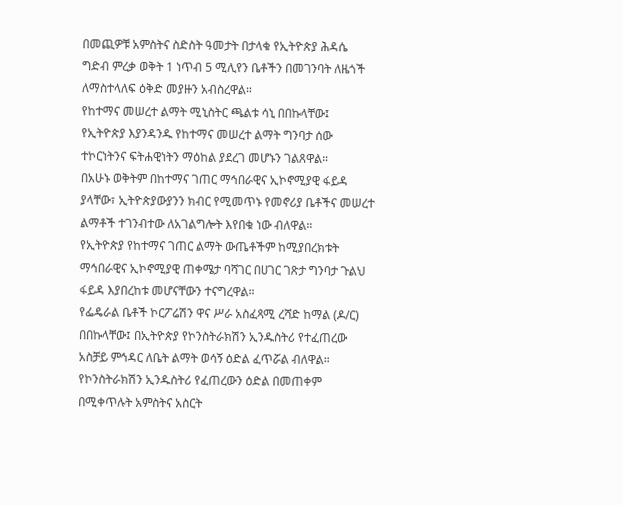በመጪዎቹ አምስትና ስድስት ዓመታት በታላቁ የኢትዮጵያ ሕዳሴ ግድብ ምረቃ ወቅት 1 ነጥብ 5 ሚሊየን ቤቶችን በመገንባት ለዜጎች ለማስተላለፍ ዕቅድ መያዙን አብስረዋል።
የከተማና መሠረተ ልማት ሚኒስትር ጫልቱ ሳኒ በበኩላቸው፤ የኢትዮጵያ እያንዳንዱ የከተማና መሠረተ ልማት ግንባታ ሰው ተኮርነትንና ፍትሐዊነትን ማዕከል ያደረገ መሆኑን ገልጸዋል።
በአሁኑ ወቅትም በከተማና ገጠር ማኅበራዊና ኢኮኖሚያዊ ፋይዳ ያላቸው፣ ኢትዮጵያውያንን ክብር የሚመጥኑ የመኖሪያ ቤቶችና መሠረተ ልማቶች ተገንብተው ለአገልግሎት እየበቁ ነው ብለዋል።
የኢትዮጵያ የከተማና ገጠር ልማት ውጤቶችም ከሚያበረክቱት ማኅበራዊና ኢኮኖሚያዊ ጠቀሜታ ባሻገር በሀገር ገጽታ ግንባታ ጉልህ ፋይዳ እያበረከቱ መሆናቸውን ተናግረዋል።
የፌዴራል ቤቶች ኮርፖሬሽን ዋና ሥራ አስፈጻሚ ረሻድ ከማል (ዶ/ር) በበኩላቸው፤ በኢትዮጵያ የኮንስትራክሽን ኢንዱስትሪ የተፈጠረው አስቻይ ምኅዳር ለቤት ልማት ወሳኝ ዕድል ፈጥሯል ብለዋል።
የኮንስትራክሽን ኢንዱስትሪ የፈጠረውን ዕድል በመጠቀም በሚቀጥሉት አምስትና አስርት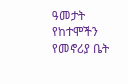ዓመታት የከተሞችን የመኖሪያ ቤት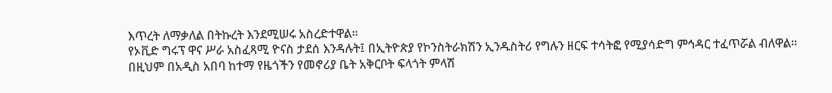እጥረት ለማቃለል በትኩረት እንደሚሠሩ አስረድተዋል።
የኦቪድ ግሩፕ ዋና ሥራ አስፈጻሚ ዮናስ ታደሰ እንዳሉት፤ በኢትዮጵያ የኮንስትራክሽን ኢንዱስትሪ የግሉን ዘርፍ ተሳትፎ የሚያሳድግ ምኅዳር ተፈጥሯል ብለዋል።
በዚህም በአዲስ አበባ ከተማ የዜጎችን የመኖሪያ ቤት አቅርቦት ፍላጎት ምላሽ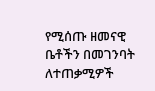የሚሰጡ ዘመናዊ ቤቶችን በመገንባት ለተጠቃሚዎች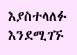እያስተላለፉ እንደሚገኙ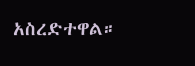አስረድተዋል።